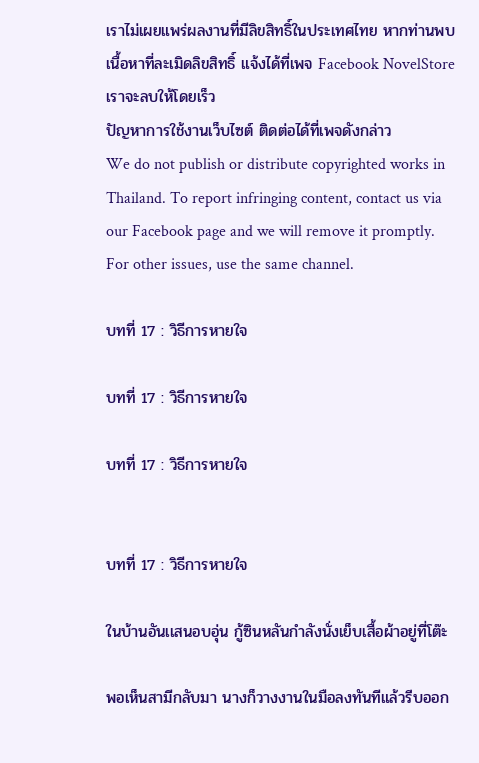เราไม่เผยแพร่ผลงานที่มีลิขสิทธิ์ในประเทศไทย หากท่านพบเนื้อหาที่ละเมิดลิขสิทธิ์ แจ้งได้ที่เพจ Facebook NovelStore เราจะลบให้โดยเร็ว
ปัญหาการใช้งานเว็บไซต์ ติดต่อได้ที่เพจดังกล่าว
We do not publish or distribute copyrighted works in Thailand. To report infringing content, contact us via our Facebook page and we will remove it promptly. For other issues, use the same channel.

บทที่ 17 : วิธีการหายใจ

บทที่ 17 : วิธีการหายใจ

บทที่ 17 : วิธีการหายใจ


บทที่ 17 : วิธีการหายใจ

ในบ้านอันเเสนอบอุ่น กู้ซินหลันกำลังนั่งเย็บเสื้อผ้าอยู่ที่โต๊ะ

พอเห็นสามีกลับมา นางก็วางงานในมือลงทันทีแล้วรีบออก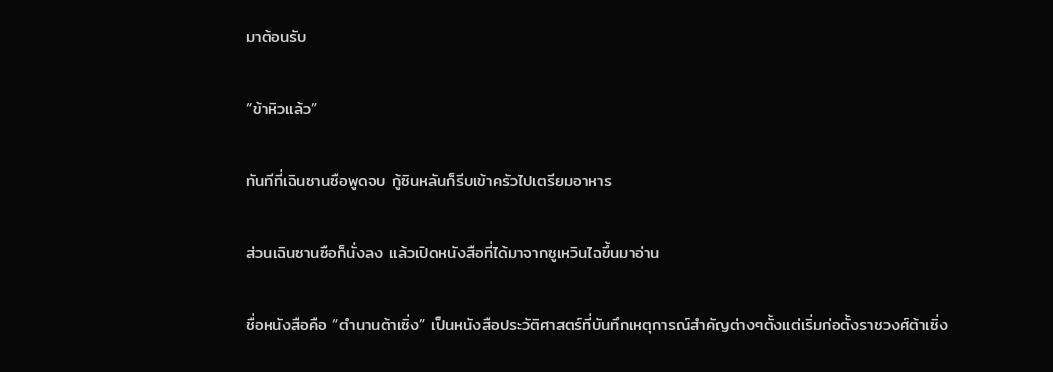มาต้อนรับ

“ข้าหิวแล้ว”

ทันทีที่เฉินซานซือพูดจบ กู้ซินหลันก็รีบเข้าครัวไปเตรียมอาหาร

ส่วนเฉินซานซือก็นั่งลง แล้วเปิดหนังสือที่ได้มาจากซูเหวินไฉขึ้นมาอ่าน

ชื่อหนังสือคือ “ตำนานต้าเซิ่ง” เป็นหนังสือประวัติศาสตร์ที่บันทึกเหตุการณ์สำคัญต่างๆตั้งแต่เริ่มก่อตั้งราชวงศ์ต้าเซิ่ง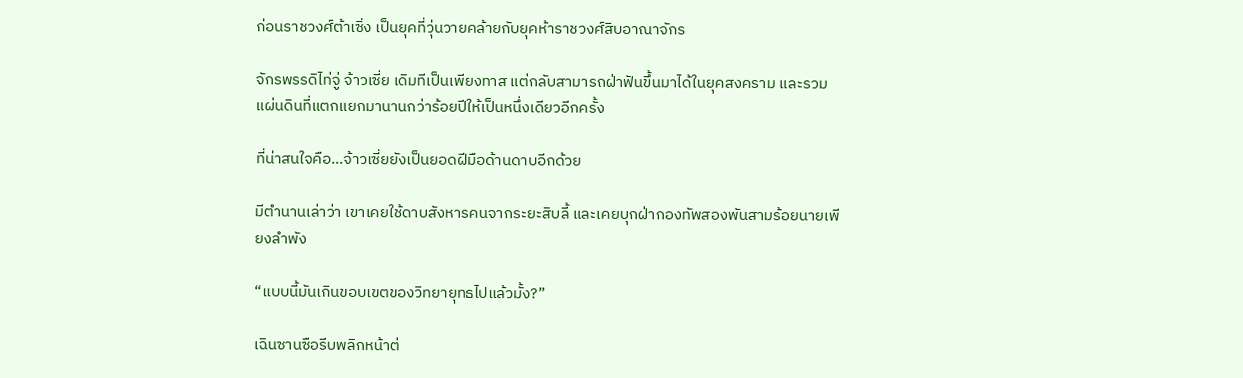ก่อนราชวงศ์ต้าเซิ่ง เป็นยุคที่วุ่นวายคล้ายกับยุคห้าราชวงศ์สิบอาณาจักร

จักรพรรดิไท่จู่ จ้าวเซี่ย เดิมทีเป็นเพียงทาส แต่กลับสามารถฝ่าฟันขึ้นมาได้ในยุคสงคราม และรวมแผ่นดินที่แตกแยกมานานกว่าร้อยปีให้เป็นหนึ่งเดียวอีกครั้ง

ที่น่าสนใจคือ…จ้าวเซี่ยยังเป็นยอดฝีมือด้านดาบอีกด้วย

มีตำนานเล่าว่า เขาเคยใช้ดาบสังหารคนจากระยะสิบลี้ และเคยบุกฝ่ากองทัพสองพันสามร้อยนายเพียงลำพัง

“แบบนี้มันเกินขอบเขตของวิทยายุทธไปแล้วมั้ง?”

เฉินซานซือรีบพลิกหน้าต่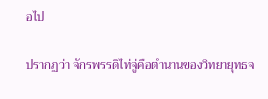อไป

ปรากฏว่า จักรพรรดิไท่จู่คือตำนานของวิทยายุทธจ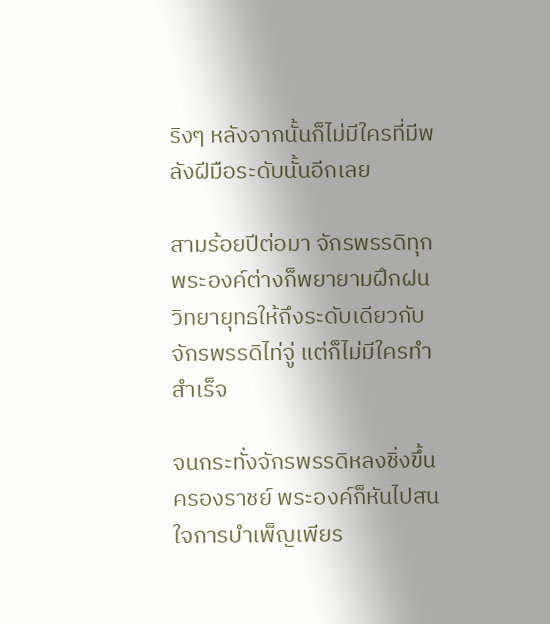ริงๆ หลังจากนั้นก็ไม่มีใครที่มีพลังฝีมือระดับนั้นอีกเลย

สามร้อยปีต่อมา จักรพรรดิทุกพระองค์ต่างก็พยายามฝึกฝนวิทยายุทธให้ถึงระดับเดียวกับจักรพรรดิไท่จู่ แต่ก็ไม่มีใครทำสำเร็จ

จนกระทั่งจักรพรรดิหลงชิ่งขึ้นครองราชย์ พระองค์ก็หันไปสนใจการบำเพ็ญเพียร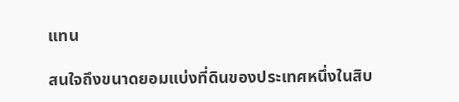แทน

สนใจถึงขนาดยอมแบ่งที่ดินของประเทศหนึ่งในสิบ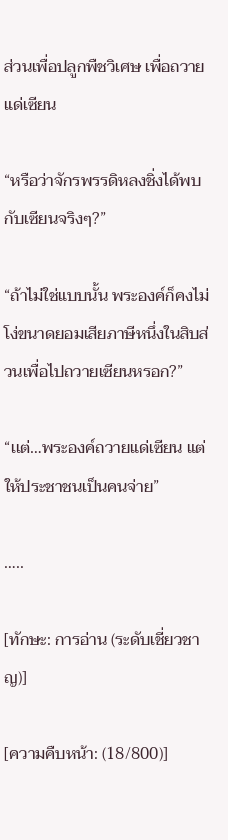ส่วนเพื่อปลูกพืชวิเศษ เพื่อถวายแด่เซียน

“หรือว่าจักรพรรดิหลงชิ่งได้พบกับเซียนจริงๆ?”

“ถ้าไม่ใช่แบบนั้น พระองค์ก็คงไม่โง่ขนาดยอมเสียภาษีหนึ่งในสิบส่วนเพื่อไปถวายเซียนหรอก?”

“เเต่…พระองค์ถวายแด่เซียน แต่ให้ประชาชนเป็นคนจ่าย”

…..

[ทักษะ: การอ่าน (ระดับเชี่ยวชาญ)]

[ความคืบหน้า: (18/800)]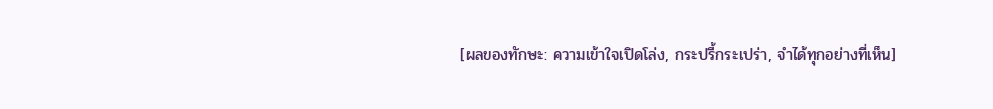[ผลของทักษะ: ความเข้าใจเปิดโล่ง, กระปรี้กระเปร่า, จำได้ทุกอย่างที่เห็น]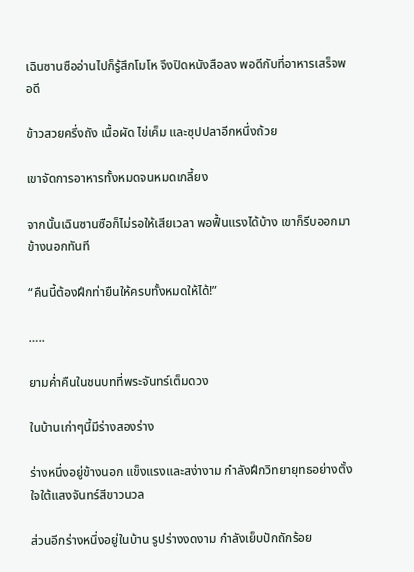เฉินซานซืออ่านไปก็รู้สึกโมโห จึงปิดหนังสือลง พอดีกับที่อาหารเสร็จพอดี

ข้าวสวยครึ่งถัง เนื้อผัด ไข่เค็ม และซุปปลาอีกหนึ่งถ้วย

เขาจัดการอาหารทั้งหมดจนหมดเกลี้ยง

จากนั้นเฉินซานซือก็ไม่รอให้เสียเวลา พอฟื้นแรงได้บ้าง เขาก็รีบออกมาข้างนอกทันที

“คืนนี้ต้องฝึกท่ายืนให้ครบทั้งหมดให้ได้!”

…..

ยามค่ำคืนในชนบทที่พระจันทร์เต็มดวง

ในบ้านเก่าๆนี้มีร่างสองร่าง

ร่างหนึ่งอยู่ข้างนอก แข็งแรงและสง่างาม กำลังฝึกวิทยายุทธอย่างตั้งใจใต้แสงจันทร์สีขาวนวล

ส่วนอีกร่างหนึ่งอยู่ในบ้าน รูปร่างงดงาม กำลังเย็บปักถักร้อย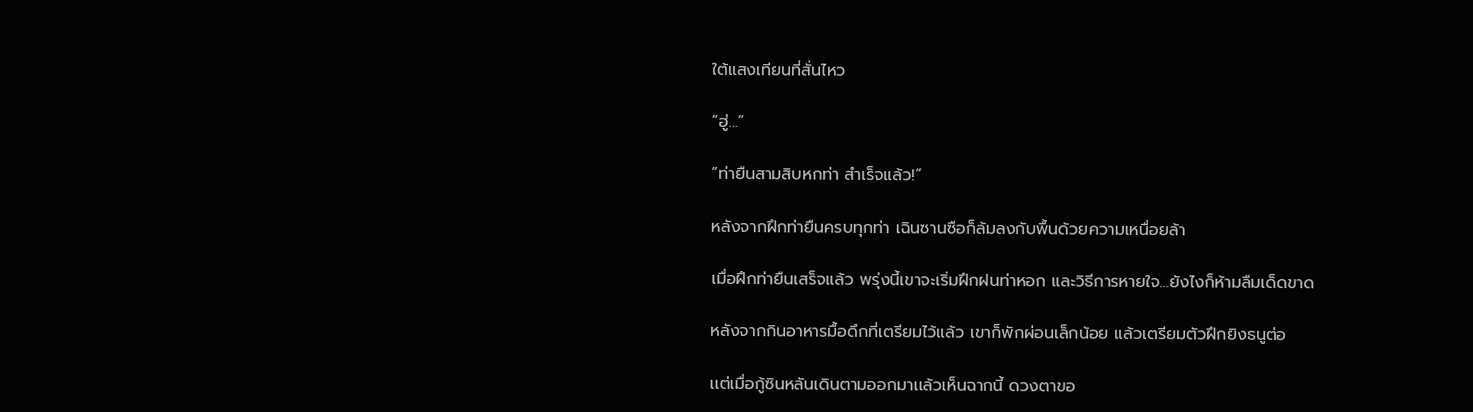ใต้แสงเทียนที่สั่นไหว

“ฮู่…”

“ท่ายืนสามสิบหกท่า สำเร็จแล้ว!”

หลังจากฝึกท่ายืนครบทุกท่า เฉินซานซือก็ล้มลงกับพื้นด้วยความเหนื่อยล้า

เมื่อฝึกท่ายืนเสร็จแล้ว พรุ่งนี้เขาจะเริ่มฝึกฝนท่าหอก และวิธีการหายใจ…ยังไงก็ห้ามลืมเด็ดขาด

หลังจากกินอาหารมื้อดึกที่เตรียมไว้แล้ว เขาก็พักผ่อนเล็กน้อย แล้วเตรียมตัวฝึกยิงธนูต่อ

เเต่เมื่อกู้ซินหลันเดินตามออกมาเเล้วเห็นฉากนี้ ดวงตาขอ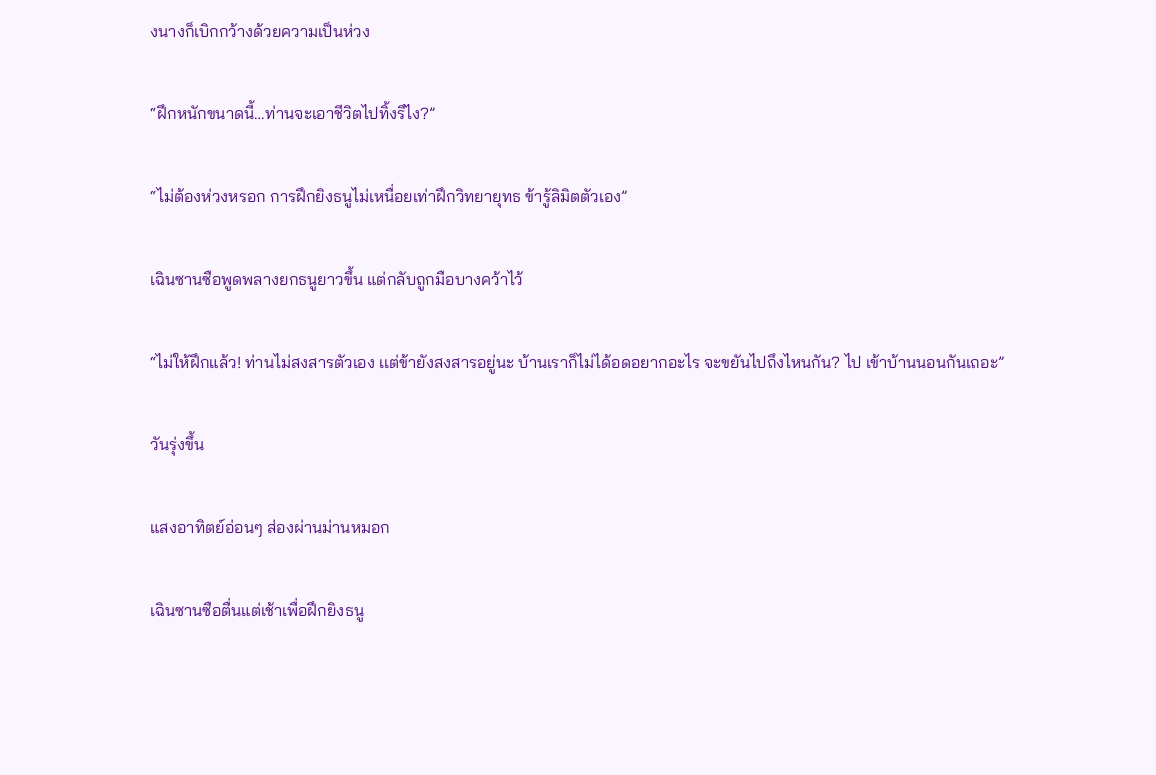งนางก็เบิกกว้างด้วยความเป็นห่วง

“ฝึกหนักขนาดนี้…ท่านจะเอาชีวิตไปทิ้งรึไง?”

“ไม่ต้องห่วงหรอก การฝึกยิงธนูไม่เหนื่อยเท่าฝึกวิทยายุทธ ข้ารู้ลิมิตตัวเอง”

เฉินซานซือพูดพลางยกธนูยาวขึ้น แต่กลับถูกมือบางคว้าไว้

“ไม่ให้ฝึกแล้ว! ท่านไม่สงสารตัวเอง เเต่ข้ายังสงสารอยู่นะ บ้านเราก็ไม่ได้อดอยากอะไร จะขยันไปถึงไหนกัน? ไป เข้าบ้านนอนกันเถอะ”

วันรุ่งขึ้น

แสงอาทิตย์อ่อนๆ ส่องผ่านม่านหมอก

เฉินซานซือตื่นแต่เช้าเพื่อฝึกยิงธนู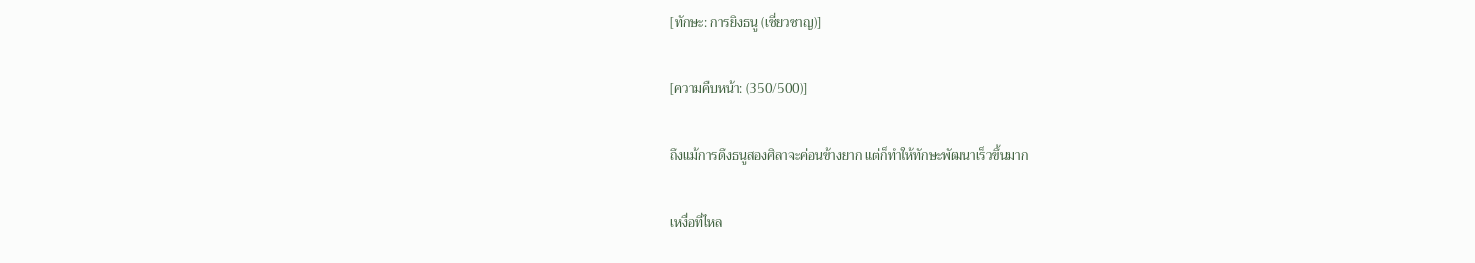[ทักษะ: การยิงธนู (เชี่ยวชาญ)]

[ความคืบหน้า: (350/500)]

ถึงแม้การดึงธนูสองศิลาจะค่อนข้างยาก แต่ก็ทำให้ทักษะพัฒนาเร็วขึ้นมาก

เหงื่อที่ไหล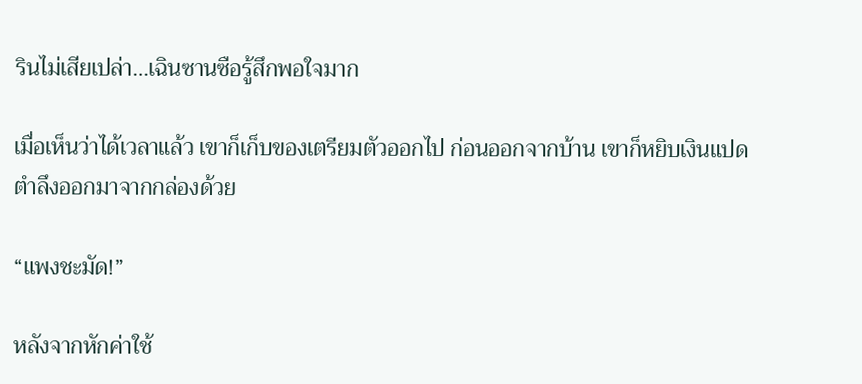รินไม่เสียเปล่า…เฉินซานซือรู้สึกพอใจมาก

เมื่อเห็นว่าได้เวลาแล้ว เขาก็เก็บของเตรียมตัวออกไป ก่อนออกจากบ้าน เขาก็หยิบเงินแปดตำลึงออกมาจากกล่องด้วย

“แพงชะมัด!”

หลังจากหักค่าใช้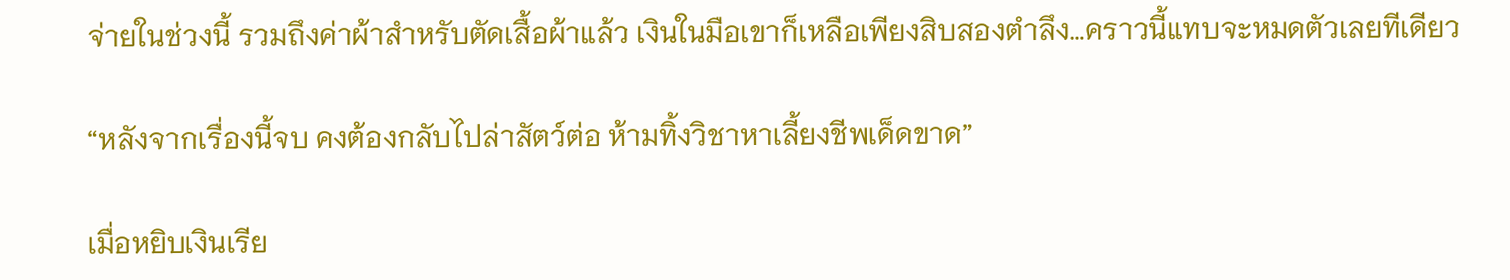จ่ายในช่วงนี้ รวมถึงค่าผ้าสำหรับตัดเสื้อผ้าแล้ว เงินในมือเขาก็เหลือเพียงสิบสองตำลึง…คราวนี้แทบจะหมดตัวเลยทีเดียว

“หลังจากเรื่องนี้จบ คงต้องกลับไปล่าสัตว์ต่อ ห้ามทิ้งวิชาหาเลี้ยงชีพเด็ดขาด”

เมื่อหยิบเงินเรีย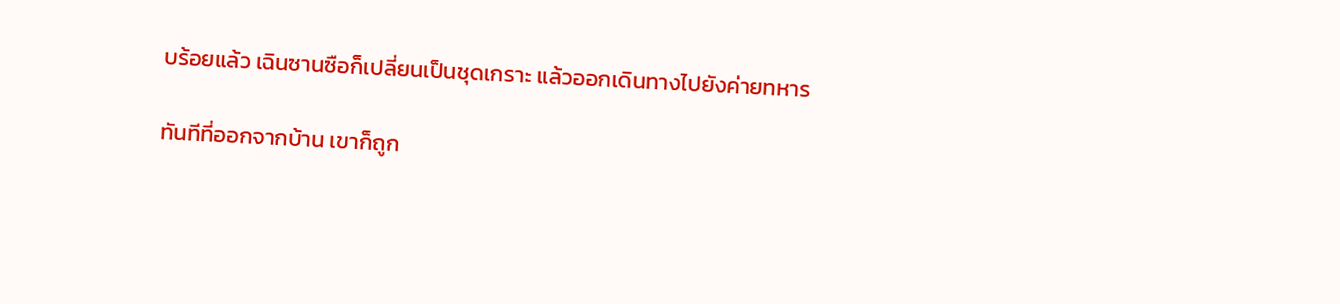บร้อยแล้ว เฉินซานซือก็เปลี่ยนเป็นชุดเกราะ แล้วออกเดินทางไปยังค่ายทหาร

ทันทีที่ออกจากบ้าน เขาก็ถูก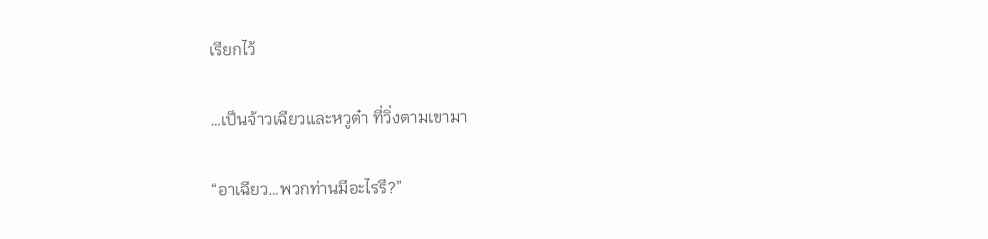เรียกไว้

…เป็นจ้าวเฉียวและหวูต๋า ที่วิ่งตามเขามา

“อาเฉียว…พวกท่านมีอะไรรึ?”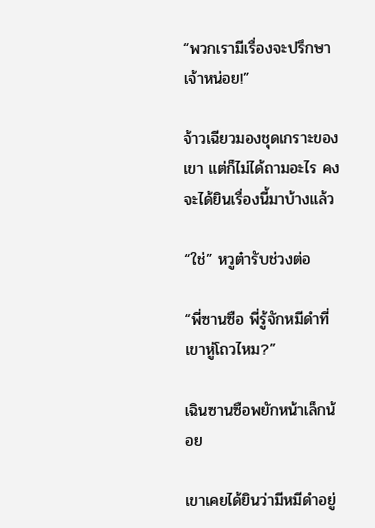“พวกเรามีเรื่องจะปรึกษาเจ้าหน่อย!”

จ้าวเฉียวมองชุดเกราะของเขา แต่ก็ไม่ได้ถามอะไร คงจะได้ยินเรื่องนี้มาบ้างแล้ว

“ใช่” หวูต๋ารับช่วงต่อ

“พี่ซานซือ พี่รู้จักหมีดำที่เขาหู่โถวไหม?”

เฉินซานซือพยักหน้าเล็กน้อย

เขาเคยได้ยินว่ามีหมีดำอยู่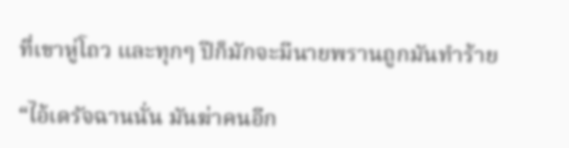ที่เขาหู่โถว และทุกๆ ปีก็มักจะมีนายพรานถูกมันทำร้าย

“ไอ้เดรัจฉานนั่น มันฆ่าคนอีก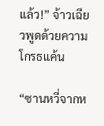แล้ว!” จ้าวเฉียวพูดด้วยความโกรธแค้น

“ซานหวี่จากห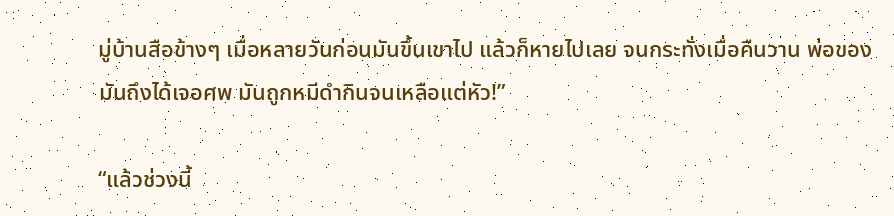มู่บ้านสือข้างๆ เมื่อหลายวันก่อนมันขึ้นเขาไป แล้วก็หายไปเลย จนกระทั่งเมื่อคืนวาน พ่อของมันถึงได้เจอศพ มันถูกหมีดำกินจนเหลือแต่หัว!”

“แล้วช่วงนี้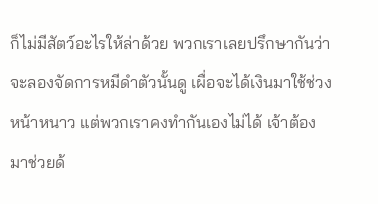ก็ไม่มีสัตว์อะไรให้ล่าด้วย พวกเราเลยปรึกษากันว่าจะลองจัดการหมีดำตัวนั้นดู เผื่อจะได้เงินมาใช้ช่วงหน้าหนาว แต่พวกเราคงทำกันเองไม่ได้ เจ้าต้องมาช่วยด้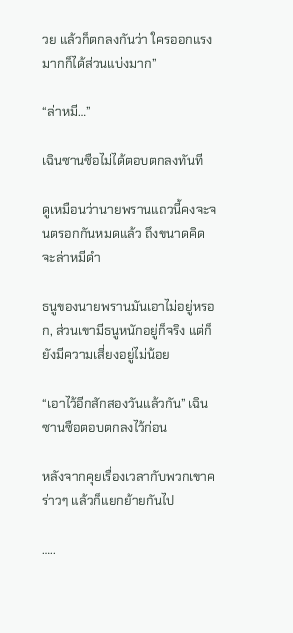วย แล้วก็ตกลงกันว่า ใครออกแรงมากก็ได้ส่วนแบ่งมาก”

“ล่าหมี…”

เฉินซานซือไม่ได้ตอบตกลงทันที

ดูเหมือนว่านายพรานแถวนี้คงจะจนตรอกกันหมดแล้ว ถึงขนาดคิดจะล่าหมีดำ

ธนูของนายพรานมันเอาไม่อยู่หรอก, ส่วนเขามีธนูหนักอยู่ก็จริง แต่ก็ยังมีความเสี่ยงอยู่ไม่น้อย

“เอาไว้อีกสักสองวันแล้วกัน” เฉินซานซือตอบตกลงไว้ก่อน

หลังจากคุยเรื่องเวลากับพวกเขาคร่าวๆ แล้วก็แยกย้ายกันไป

…..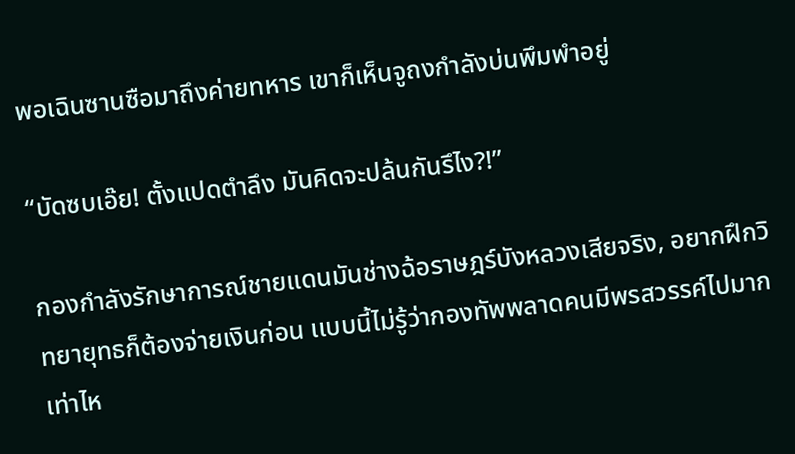พอเฉินซานซือมาถึงค่ายทหาร เขาก็เห็นจูถงกำลังบ่นพึมพำอยู่

“บัดซบเอ๊ย! ตั้งแปดตำลึง มันคิดจะปล้นกันรึไง?!”

กองกำลังรักษาการณ์ชายแดนมันช่างฉ้อราษฎร์บังหลวงเสียจริง, อยากฝึกวิทยายุทธก็ต้องจ่ายเงินก่อน เเบบนี้ไม่รู้ว่ากองทัพพลาดคนมีพรสวรรค์ไปมากเท่าไห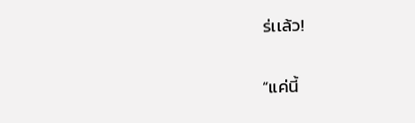ร่เเล้ว!

“แค่นี้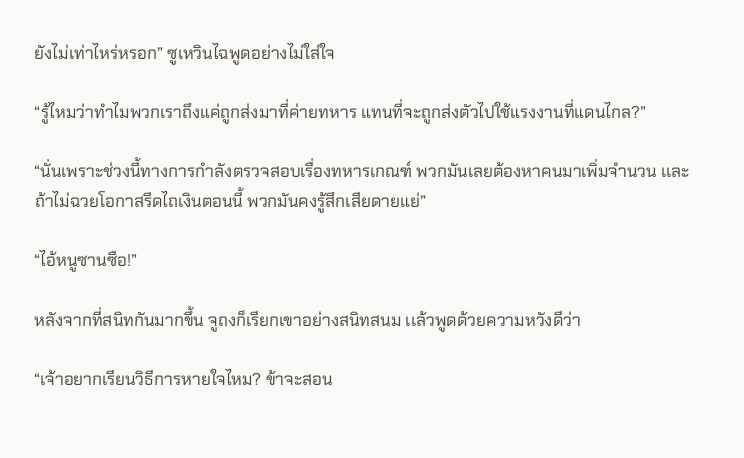ยังไม่เท่าไหร่หรอก” ซูเหวินไฉพูดอย่างไม่ใส่ใจ

“รู้ไหมว่าทำไมพวกเราถึงแค่ถูกส่งมาที่ค่ายทหาร แทนที่จะถูกส่งตัวไปใช้แรงงานที่แดนไกล?”

“นั่นเพราะช่วงนี้ทางการกำลังตรวจสอบเรื่องทหารเกณฑ์ พวกมันเลยต้องหาคนมาเพิ่มจำนวน เเละถ้าไม่ฉวยโอกาสรีดไถเงินตอนนี้ พวกมันคงรู้สึกเสียดายแย่”

“ไอ้หนูซานซือ!”

หลังจากที่สนิทกันมากขึ้น จูถงก็เรียกเขาอย่างสนิทสนม เเล้วพูดด้วยความหวังดีว่า

“เจ้าอยากเรียนวิธีการหายใจไหม? ข้าจะสอน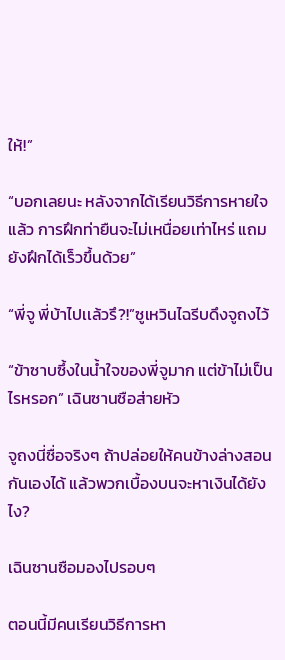ให้!”

“บอกเลยนะ หลังจากได้เรียนวิธีการหายใจแล้ว การฝึกท่ายืนจะไม่เหนื่อยเท่าไหร่ แถมยังฝึกได้เร็วขึ้นด้วย”

“พี่จู พี่บ้าไปเเล้วรึ?!”ซูเหวินไฉรีบดึงจูถงไว้

“ข้าซาบซึ้งในน้ำใจของพี่จูมาก แต่ข้าไม่เป็นไรหรอก” เฉินซานซือส่ายหัว

จูถงนี่ซื่อจริงๆ ถ้าปล่อยให้คนข้างล่างสอนกันเองได้ แล้วพวกเบื้องบนจะหาเงินได้ยังไง?

เฉินซานซือมองไปรอบๆ

ตอนนี้มีคนเรียนวิธีการหา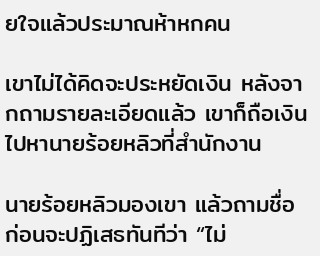ยใจแล้วประมาณห้าหกคน

เขาไม่ได้คิดจะประหยัดเงิน หลังจากถามรายละเอียดแล้ว เขาก็ถือเงินไปหานายร้อยหลิวที่สำนักงาน

นายร้อยหลิวมองเขา แล้วถามชื่อ ก่อนจะปฏิเสธทันทีว่า “ไม่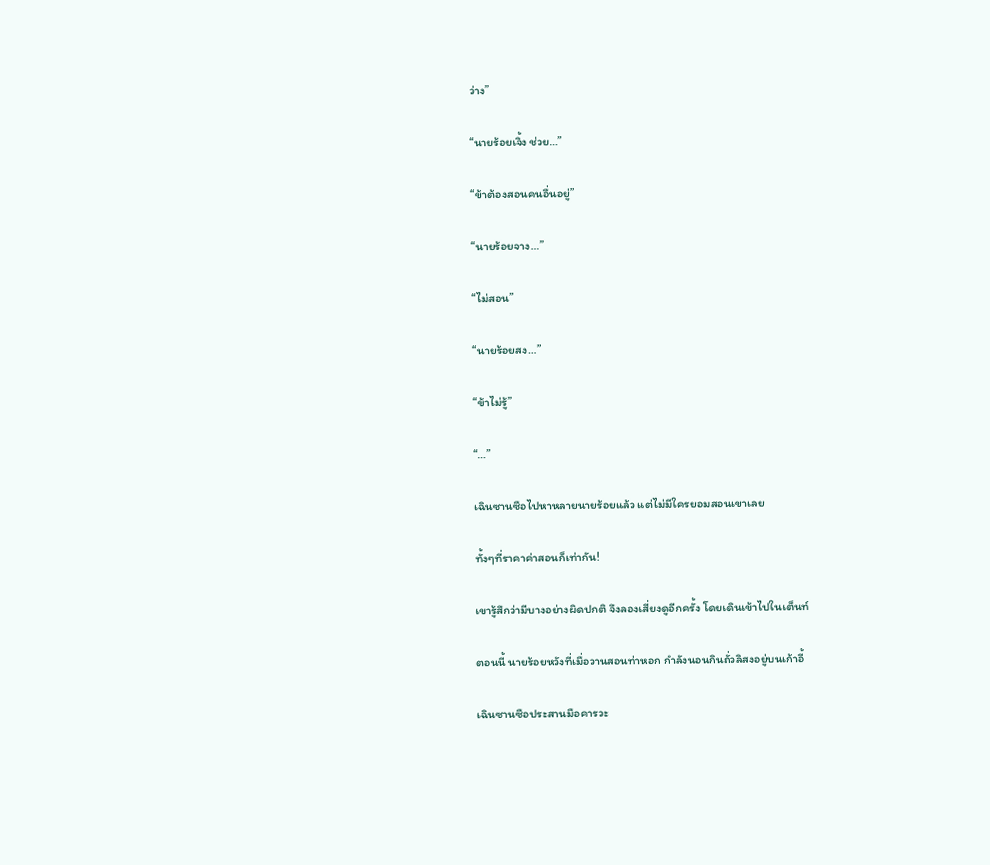ว่าง”

“นายร้อยเจิ้ง ช่วย…”

“ข้าต้องสอนคนอื่นอยู่”

“นายร้อยจาง…”

“ไม่สอน”

“นายร้อยสง…”

“ข้าไม่รู้”

“…”

เฉินซานซือไปหาหลายนายร้อยแล้ว แต่ไม่มีใครยอมสอนเขาเลย

ทั้งๆที่ราคาค่าสอนก็เท่ากัน!

เขารู้สึกว่ามีบางอย่างผิดปกติ จึงลองเสี่ยงดูอีกครั้ง โดยเดินเข้าไปในเต็นท์

ตอนนี้ นายร้อยหวังที่เมื่อวานสอนท่าหอก กำลังนอนกินถั่วลิสงอยู่บนเก้าอี้

เฉินซานซือประสานมือคารวะ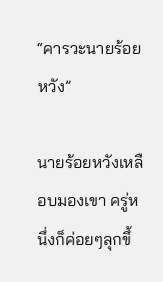“คารวะนายร้อยหวัง”

นายร้อยหวังเหลือบมองเขา ครู่หนึ่งก็ค่อยๆลุกขึ้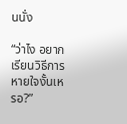นนั่ง

“ว่าไง อยากเรียนวิธีการหายใจงั้นเหรอ?”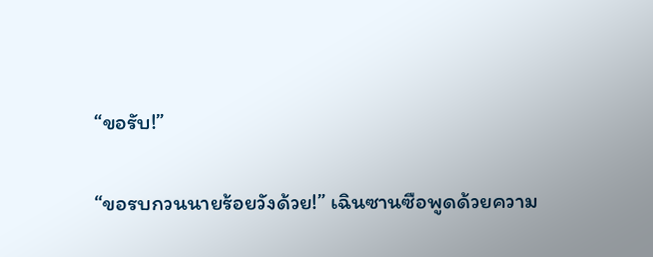“ขอรับ!”

“ขอรบกวนนายร้อยวังด้วย!” เฉินซานซือพูดด้วยความ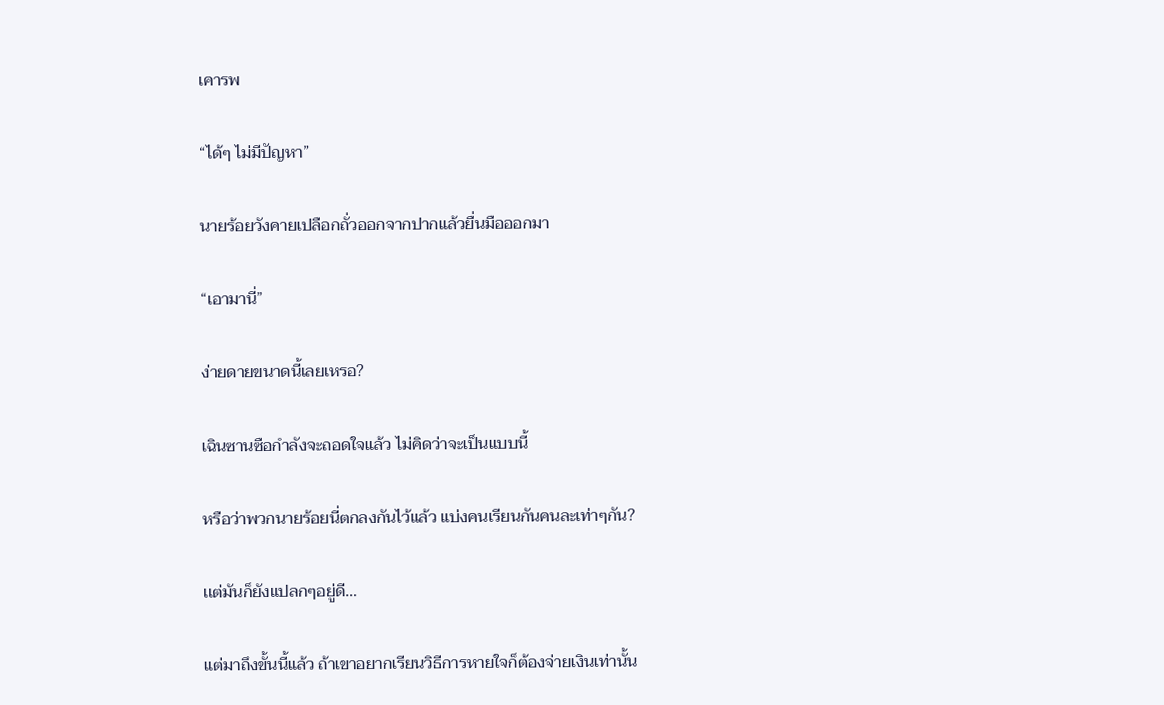เคารพ

“ได้ๆ ไม่มีปัญหา”

นายร้อยวังคายเปลือกถั่วออกจากปากแล้วยื่นมือออกมา

“เอามานี่”

ง่ายดายขนาดนี้เลยเหรอ?

เฉินซานซือกำลังจะถอดใจแล้ว ไม่คิดว่าจะเป็นแบบนี้

หรือว่าพวกนายร้อยนี่ตกลงกันไว้แล้ว แบ่งคนเรียนกันคนละเท่าๆกัน?

เเต่มันก็ยังแปลกๆอยู่ดี…

แต่มาถึงขั้นนี้แล้ว ถ้าเขาอยากเรียนวิธีการหายใจก็ต้องจ่ายเงินเท่านั้น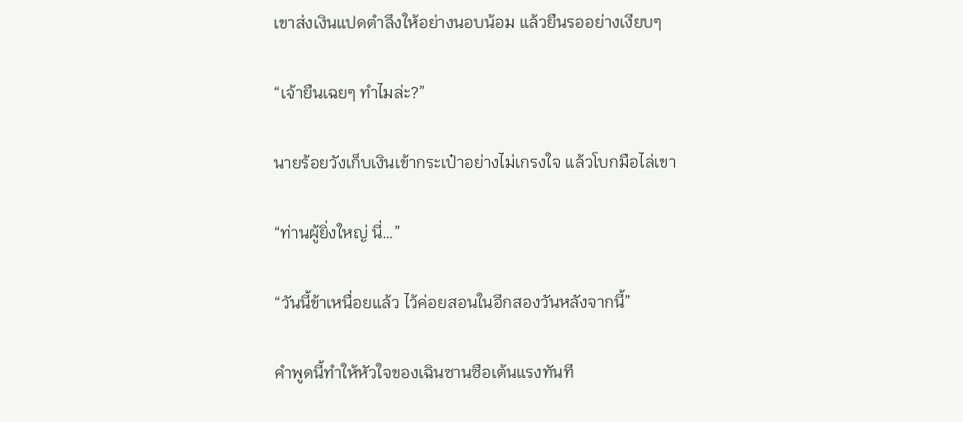เขาส่งเงินแปดตำลึงให้อย่างนอบน้อม แล้วยืนรออย่างเงียบๆ

“เจ้ายืนเฉยๆ ทำไมล่ะ?”

นายร้อยวังเก็บเงินเข้ากระเป๋าอย่างไม่เกรงใจ แล้วโบกมือไล่เขา

“ท่านผู้ยิ่งใหญ่ นี่…”

“วันนี้ข้าเหนื่อยแล้ว ไว้ค่อยสอนในอีกสองวันหลังจากนี้”

คำพูดนี้ทำให้หัวใจของเฉินซานซือเต้นแรงทันที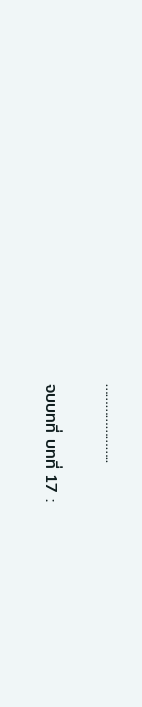…………………..

จบบทที่ บทที่ 17 :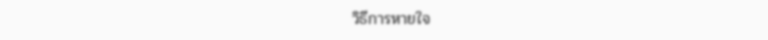วิธีการหายใจ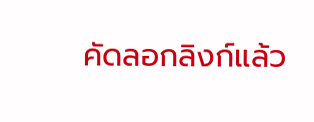คัดลอกลิงก์แล้ว